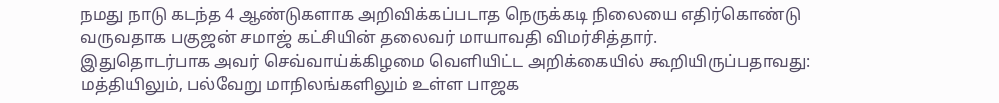நமது நாடு கடந்த 4 ஆண்டுகளாக அறிவிக்கப்படாத நெருக்கடி நிலையை எதிர்கொண்டு வருவதாக பகுஜன் சமாஜ் கட்சியின் தலைவர் மாயாவதி விமர்சித்தார்.
இதுதொடர்பாக அவர் செவ்வாய்க்கிழமை வெளியிட்ட அறிக்கையில் கூறியிருப்பதாவது: மத்தியிலும், பல்வேறு மாநிலங்களிலும் உள்ள பாஜக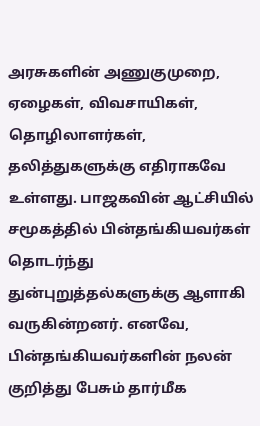அரசுகளின் அணுகுமுறை, ஏழைகள், விவசாயிகள், தொழிலாளர்கள், தலித்துகளுக்கு எதிராகவே உள்ளது. பாஜகவின் ஆட்சியில் சமூகத்தில் பின்தங்கியவர்கள் தொடர்ந்து துன்புறுத்தல்களுக்கு ஆளாகி வருகின்றனர். எனவே, பின்தங்கியவர்களின் நலன் குறித்து பேசும் தார்மீக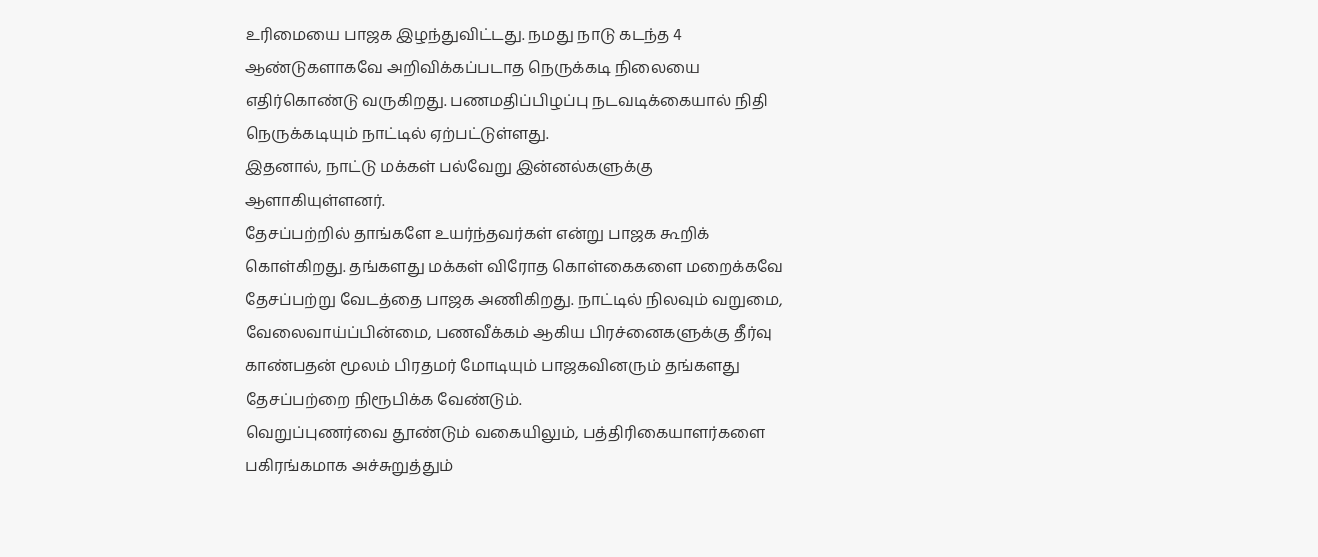உரிமையை பாஜக இழந்துவிட்டது. நமது நாடு கடந்த 4 ஆண்டுகளாகவே அறிவிக்கப்படாத நெருக்கடி நிலையை எதிர்கொண்டு வருகிறது. பணமதிப்பிழப்பு நடவடிக்கையால் நிதி நெருக்கடியும் நாட்டில் ஏற்பட்டுள்ளது.
இதனால், நாட்டு மக்கள் பல்வேறு இன்னல்களுக்கு ஆளாகியுள்ளனர்.
தேசப்பற்றில் தாங்களே உயர்ந்தவர்கள் என்று பாஜக கூறிக் கொள்கிறது. தங்களது மக்கள் விரோத கொள்கைகளை மறைக்கவே தேசப்பற்று வேடத்தை பாஜக அணிகிறது. நாட்டில் நிலவும் வறுமை, வேலைவாய்ப்பின்மை, பணவீக்கம் ஆகிய பிரச்னைகளுக்கு தீர்வு காண்பதன் மூலம் பிரதமர் மோடியும் பாஜகவினரும் தங்களது தேசப்பற்றை நிரூபிக்க வேண்டும்.
வெறுப்புணர்வை தூண்டும் வகையிலும், பத்திரிகையாளர்களை பகிரங்கமாக அச்சுறுத்தும்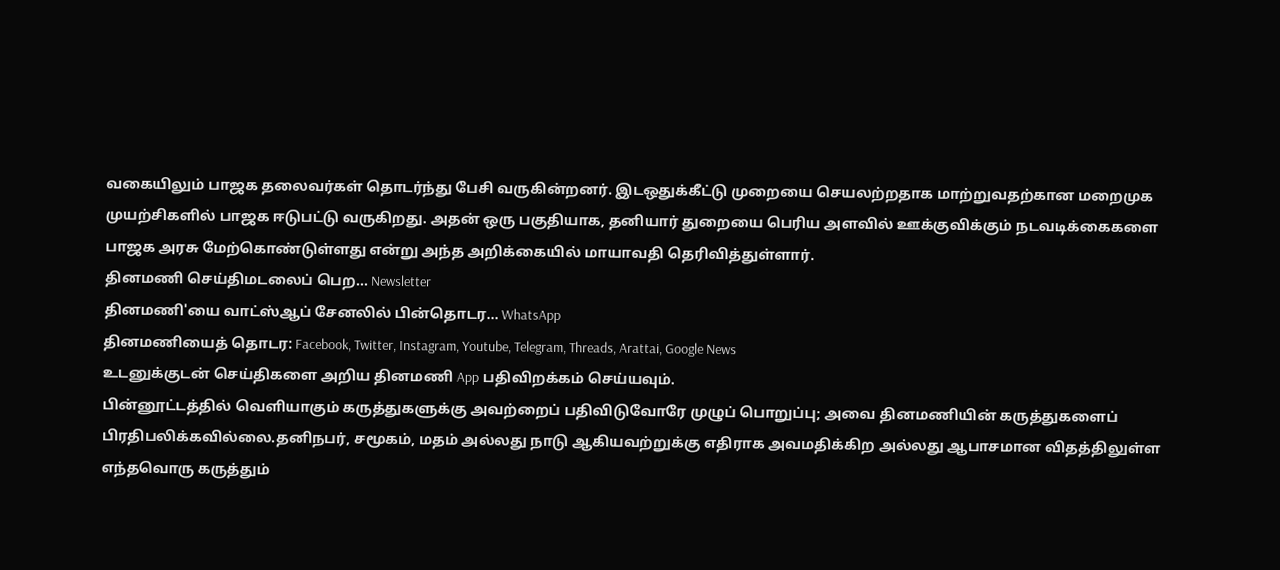வகையிலும் பாஜக தலைவர்கள் தொடர்ந்து பேசி வருகின்றனர். இடஒதுக்கீட்டு முறையை செயலற்றதாக மாற்றுவதற்கான மறைமுக முயற்சிகளில் பாஜக ஈடுபட்டு வருகிறது. அதன் ஒரு பகுதியாக, தனியார் துறையை பெரிய அளவில் ஊக்குவிக்கும் நடவடிக்கைகளை பாஜக அரசு மேற்கொண்டுள்ளது என்று அந்த அறிக்கையில் மாயாவதி தெரிவித்துள்ளார்.
தினமணி செய்திமடலைப் பெற... Newsletter
தினமணி'யை வாட்ஸ்ஆப் சேனலில் பின்தொடர... WhatsApp
தினமணியைத் தொடர: Facebook, Twitter, Instagram, Youtube, Telegram, Threads, Arattai, Google News
உடனுக்குடன் செய்திகளை அறிய தினமணி App பதிவிறக்கம் செய்யவும்.
பின்னூட்டத்தில் வெளியாகும் கருத்துகளுக்கு அவற்றைப் பதிவிடுவோரே முழுப் பொறுப்பு; அவை தினமணியின் கருத்துகளைப் பிரதிபலிக்கவில்லை.தனிநபர், சமூகம், மதம் அல்லது நாடு ஆகியவற்றுக்கு எதிராக அவமதிக்கிற அல்லது ஆபாசமான விதத்திலுள்ள எந்தவொரு கருத்தும்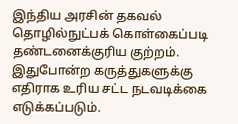இந்திய அரசின் தகவல் தொழில்நுட்பக் கொள்கைப்படி தண்டனைக்குரிய குற்றம். இதுபோன்ற கருத்துகளுக்கு எதிராக உரிய சட்ட நடவடிக்கை எடுக்கப்படும்.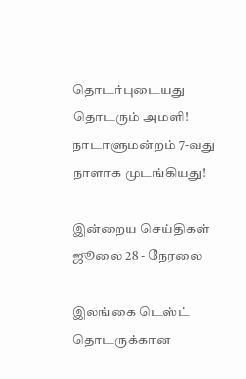தொடர்புடையது
தொடரும் அமளி! நாடாளுமன்றம் 7-வது நாளாக முடங்கியது!

இன்றைய செய்திகள் ஜூலை 28 - நேரலை

இலங்கை டெஸ்ட் தொடருக்கான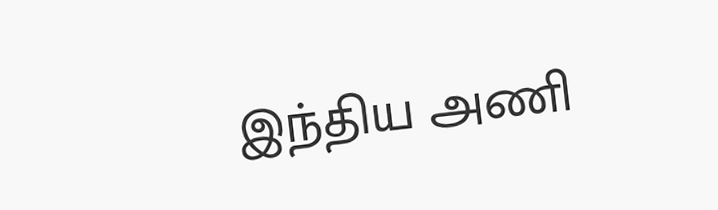இந்திய அணி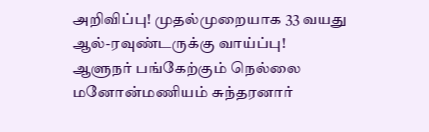அறிவிப்பு! முதல்முறையாக 33 வயது ஆல்-ரவுண்டருக்கு வாய்ப்பு!
ஆளுநர் பங்கேற்கும் நெல்லை மனோன்மணியம் சுந்தரனார்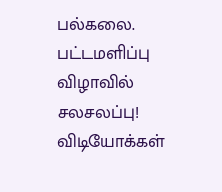பல்கலை. பட்டமளிப்பு விழாவில் சலசலப்பு!
விடியோக்கள்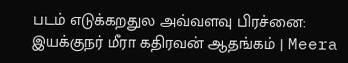படம் எடுக்கறதுல அவ்வளவு பிரச்னை: இயக்குநர் மீரா கதிரவன் ஆதங்கம் | Meera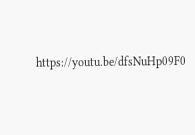https://youtu.be/dfsNuHp09F0